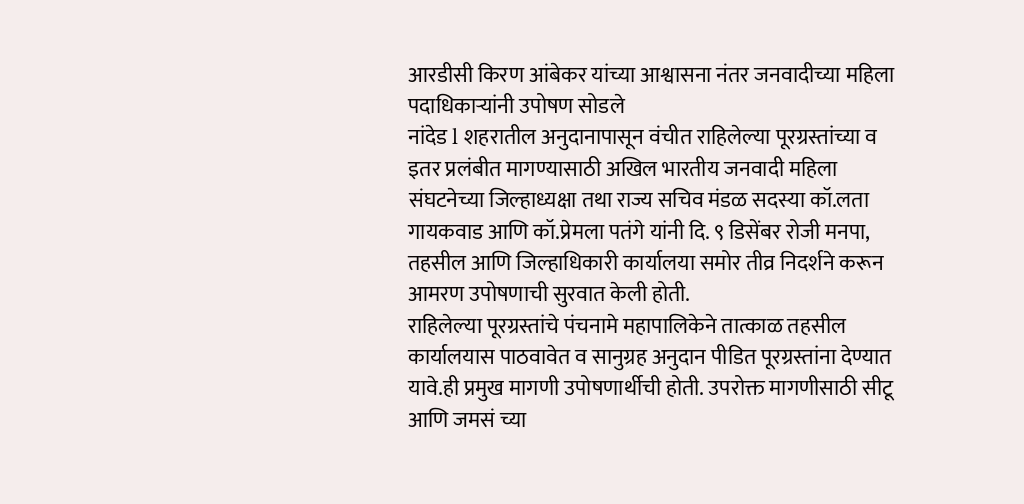आरडीसी किरण आंबेकर यांच्या आश्वासना नंतर जनवादीच्या महिला पदाधिकाऱ्यांनी उपोषण सोडले
नांदेड l शहरातील अनुदानापासून वंचीत राहिलेल्या पूरग्रस्तांच्या व इतर प्रलंबीत मागण्यासाठी अखिल भारतीय जनवादी महिला संघटनेच्या जिल्हाध्यक्षा तथा राज्य सचिव मंडळ सदस्या कॉ.लता गायकवाड आणि कॉ.प्रेमला पतंगे यांनी दि. ९ डिसेंबर रोजी मनपा, तहसील आणि जिल्हाधिकारी कार्यालया समोर तीव्र निदर्शने करून आमरण उपोषणाची सुरवात केली होती.
राहिलेल्या पूरग्रस्तांचे पंचनामे महापालिकेने तात्काळ तहसील कार्यालयास पाठवावेत व सानुग्रह अनुदान पीडित पूरग्रस्तांना देण्यात यावे.ही प्रमुख मागणी उपोषणार्थीची होती. उपरोक्त मागणीसाठी सीटू आणि जमसं च्या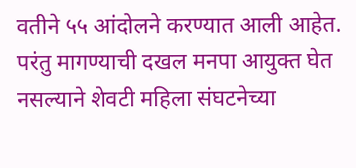वतीने ५५ आंदोलने करण्यात आली आहेत.
परंतु मागण्याची दखल मनपा आयुक्त घेत नसल्याने शेवटी महिला संघटनेच्या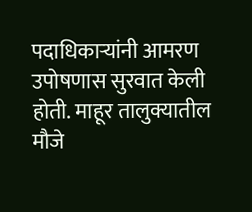पदाधिकाऱ्यांनी आमरण उपोषणास सुरवात केली होती. माहूर तालुक्यातील मौजे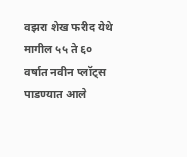वझरा शेख फरीद येथे मागील ५५ ते ६० वर्षात नवीन प्लॉट्स पाडण्यात आले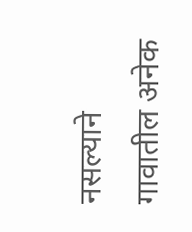नसल्याने गावातील अनेक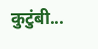कुटुंबी...